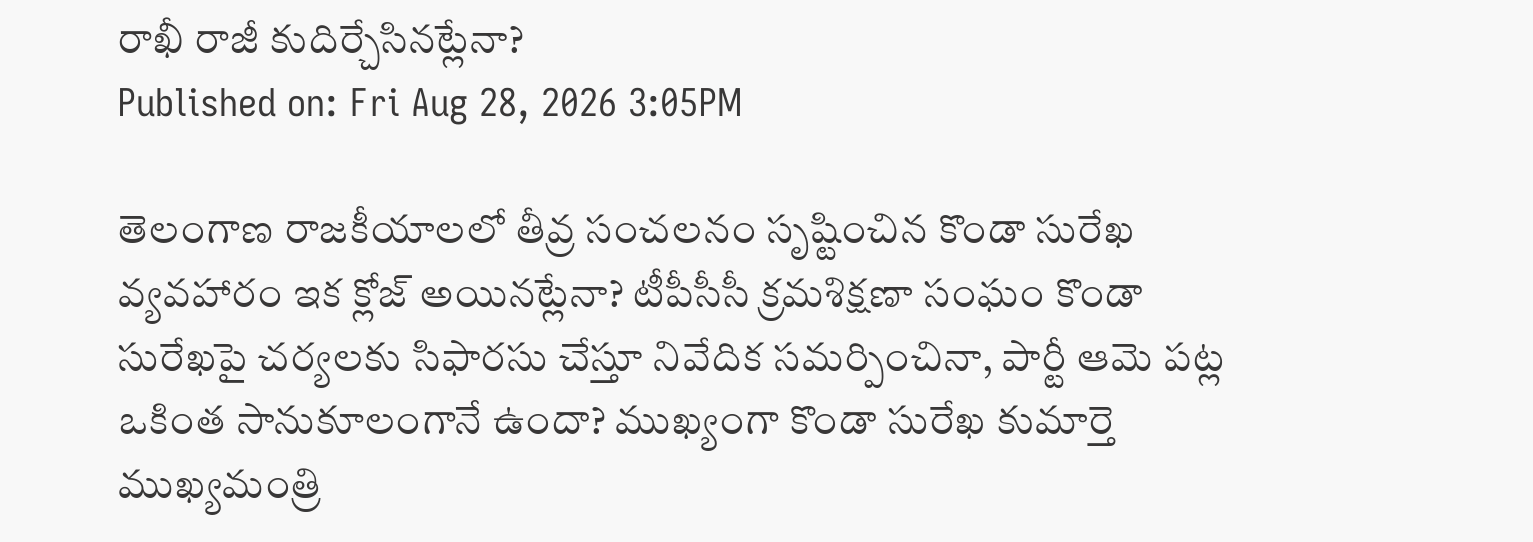రాఖీ రాజీ కుదిర్చేసినట్లేనా?
Published on: Fri Aug 28, 2026 3:05PM

తెలంగాణ రాజకీయాలలో తీవ్ర సంచలనం సృష్టించిన కొండా సురేఖ వ్యవహారం ఇక క్లోజ్ అయినట్లేనా? టీపీసీసీ క్రమశిక్షణా సంఘం కొండా సురేఖపై చర్యలకు సిఫారసు చేస్తూ నివేదిక సమర్పించినా, పార్టీ ఆమె పట్ల ఒకింత సానుకూలంగానే ఉందా? ముఖ్యంగా కొండా సురేఖ కుమార్తె ముఖ్యమంత్రి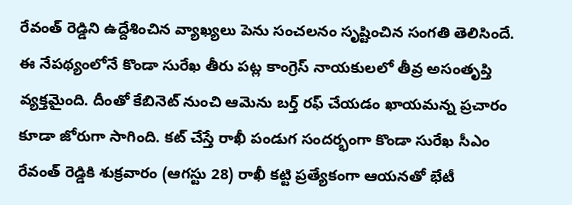రేవంత్ రెడ్డిని ఉద్దేశించిన వ్యాఖ్యలు పెను సంచలనం సృష్టించిన సంగతి తెలిసిందే.
ఈ నేపథ్యంలోనే కొండా సురేఖ తీరు పట్ల కాంగ్రెస్ నాయకులలో తీవ్ర అసంతృప్తి వ్యక్తమైంది. దీంతో కేబినెట్ నుంచి ఆమెను బర్త్ రఫ్ చేయడం ఖాయమన్న ప్రచారం కూడా జోరుగా సాగింది. కట్ చేస్తే రాఖీ పండుగ సందర్భంగా కొండా సురేఖ సీఎం రేవంత్ రెడ్డికి శుక్రవారం (ఆగస్టు 28) రాఖీ కట్టి ప్రత్యేకంగా ఆయనతో భేటీ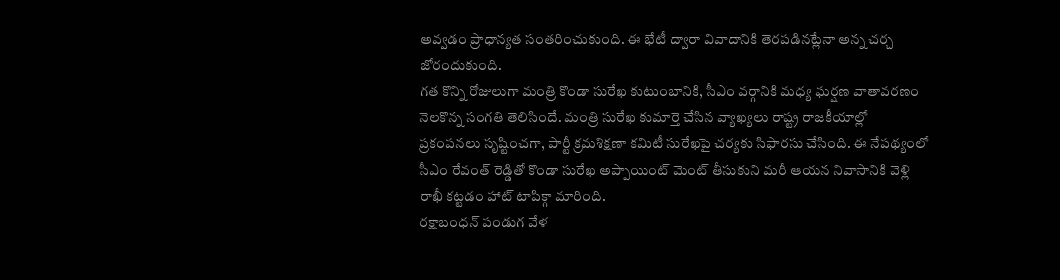అవ్వడం ప్రాధాన్యత సంతరించుకుంది. ఈ భేటీ ద్వారా వివాదానికి తెరపడినట్లేనా అన్న చర్చ జోరందుకుంది.
గత కొన్ని రోజులుగా మంత్రి కొండా సురేఖ కుటుంబానికి, సీఎం వర్గానికి మధ్య ఘర్షణ వాతావరణం నెలకొన్న సంగతి తెలిసిందే. మంత్రి సురేఖ కుమార్తె చేసిన వ్యాఖ్యలు రాష్ట్ర రాజకీయాల్లో ప్రకంపనలు సృష్టించగా, పార్టీ క్రమశిక్షణా కమిటీ సురేఖపై చర్యకు సిఫారసు చేసింది. ఈ నేపథ్యంలో సీఎం రేవంత్ రెడ్డితో కొండా సురేఖ అప్పాయింట్ మెంట్ తీసుకుని మరీ ఆయన నివాసానికి వెళ్లి రాఖీ కట్టడం హాట్ టాపిక్గా మారింది.
రక్షాబంధన్ పండుగ వేళ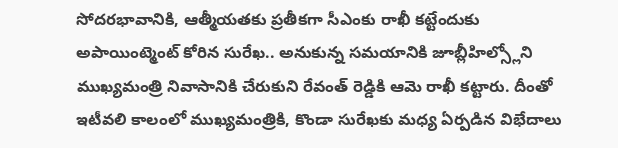సోదరభావానికి, ఆత్మీయతకు ప్రతీకగా సీఎంకు రాఖీ కట్టేందుకు అపాయింట్మెంట్ కోరిన సురేఖ.. అనుకున్న సమయానికి జూబ్లీహిల్స్లోని ముఖ్యమంత్రి నివాసానికి చేరుకుని రేవంత్ రెడ్డికి ఆమె రాఖీ కట్టారు. దీంతో ఇటీవలి కాలంలో ముఖ్యమంత్రికి, కొండా సురేఖకు మధ్య ఏర్పడిన విభేదాలు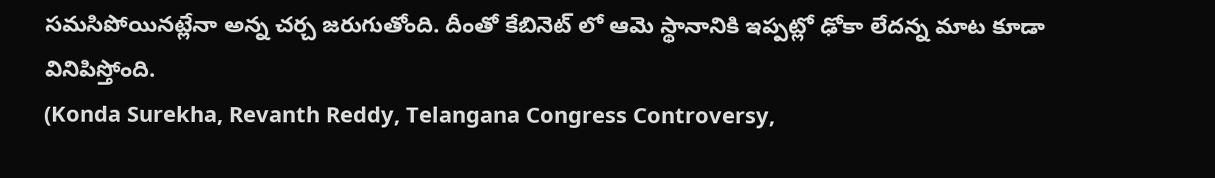సమసిపోయినట్లేనా అన్న చర్చ జరుగుతోంది. దీంతో కేబినెట్ లో ఆమె స్థానానికి ఇప్పట్లో ఢోకా లేదన్న మాట కూడా వినిపిస్తోంది.
(Konda Surekha, Revanth Reddy, Telangana Congress Controversy,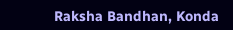Raksha Bandhan, Konda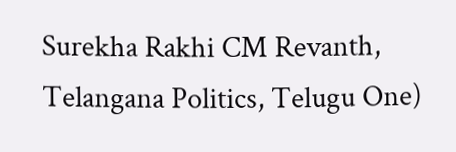Surekha Rakhi CM Revanth, Telangana Politics, Telugu One)